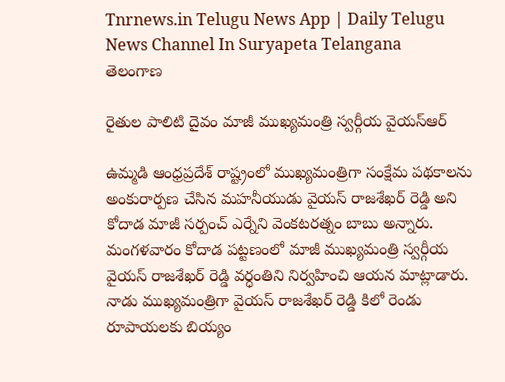Tnrnews.in Telugu News App | Daily Telugu News Channel In Suryapeta Telangana
తెలంగాణ

రైతుల పాలిటి దైవం మాజీ ముఖ్యమంత్రి స్వర్గీయ వైయస్ఆర్

ఉమ్మడి ఆంధ్రప్రదేశ్ రాష్ట్రంలో ముఖ్యమంత్రిగా సంక్షేమ పథకాలను అంకురార్పణ చేసిన మహనీయుడు వైయస్ రాజశేఖర్ రెడ్డి అని కోదాడ మాజీ సర్పంచ్ ఎర్నేని వెంకటరత్నం బాబు అన్నారు. మంగళవారం కోదాడ పట్టణంలో మాజీ ముఖ్యమంత్రి స్వర్గీయ వైయస్ రాజశేఖర్ రెడ్డి వర్ధంతిని నిర్వహించి ఆయన మాట్లాడారు. నాడు ముఖ్యమంత్రిగా వైయస్ రాజశేఖర్ రెడ్డి కిలో రెండు రూపాయలకు బియ్యం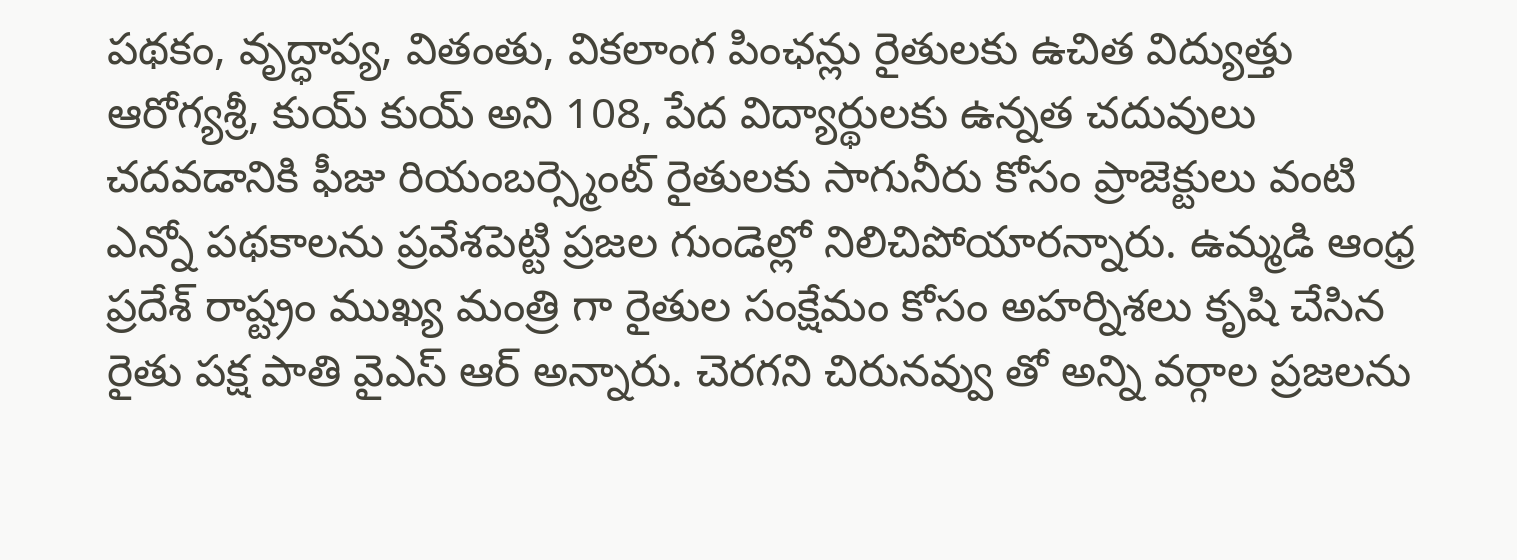పథకం, వృద్ధాప్య, వితంతు, వికలాంగ పింఛన్లు రైతులకు ఉచిత విద్యుత్తు ఆరోగ్యశ్రీ, కుయ్ కుయ్ అని 108, పేద విద్యార్థులకు ఉన్నత చదువులు చదవడానికి ఫీజు రియంబర్స్మెంట్ రైతులకు సాగునీరు కోసం ప్రాజెక్టులు వంటి ఎన్నో పథకాలను ప్రవేశపెట్టి ప్రజల గుండెల్లో నిలిచిపోయారన్నారు. ఉమ్మడి ఆంధ్ర ప్రదేశ్ రాష్ట్రం ముఖ్య మంత్రి గా రైతుల సంక్షేమం కోసం అహర్నిశలు కృషి చేసిన రైతు పక్ష పాతి వైఎస్ ఆర్ అన్నారు. చెరగని చిరునవ్వు తో అన్ని వర్గాల ప్రజలను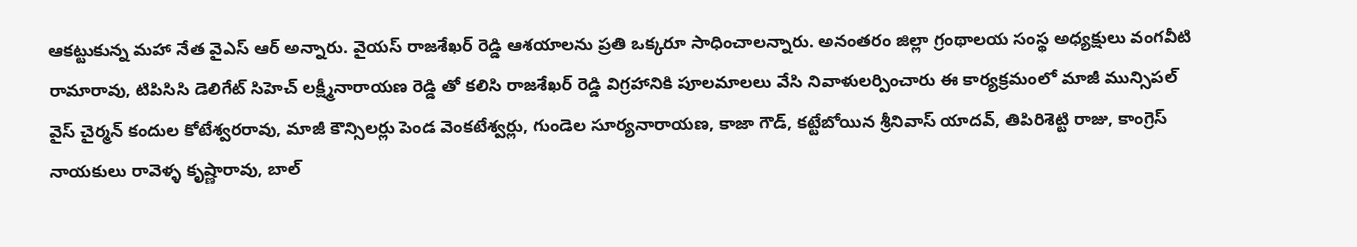ఆకట్టుకున్న మహా నేత వైఎస్ ఆర్ అన్నారు. వైయస్ రాజశేఖర్ రెడ్డి ఆశయాలను ప్రతి ఒక్కరూ సాధించాలన్నారు. అనంతరం జిల్లా గ్రంథాలయ సంస్థ అధ్యక్షులు వంగవీటి రామారావు, టిపిసిసి డెలిగేట్ సిహెచ్ లక్ష్మీనారాయణ రెడ్డి తో కలిసి రాజశేఖర్ రెడ్డి విగ్రహానికి పూలమాలలు వేసి నివాళులర్పించారు ఈ కార్యక్రమంలో మాజీ మున్సిపల్ వైస్ చైర్మన్ కందుల కోటేశ్వరరావు, మాజీ కౌన్సిలర్లు పెండ వెంకటేశ్వర్లు, గుండెల సూర్యనారాయణ, కాజా గౌడ్, కట్టేబోయిన శ్రీనివాస్ యాదవ్, తిపిరిశెట్టి రాజు, కాంగ్రెస్ నాయకులు రావెళ్ళ కృష్ణారావు, బాల్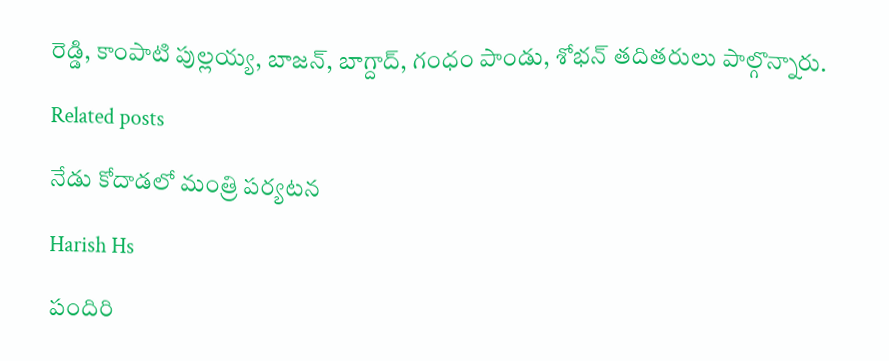రెడ్డి, కాంపాటి పుల్లయ్య, బాజన్, బాగ్దాద్, గంధం పాండు, శోభన్ తదితరులు పాల్గొన్నారు.

Related posts

నేడు కోదాడలో మంత్రి పర్యటన

Harish Hs

పందిరి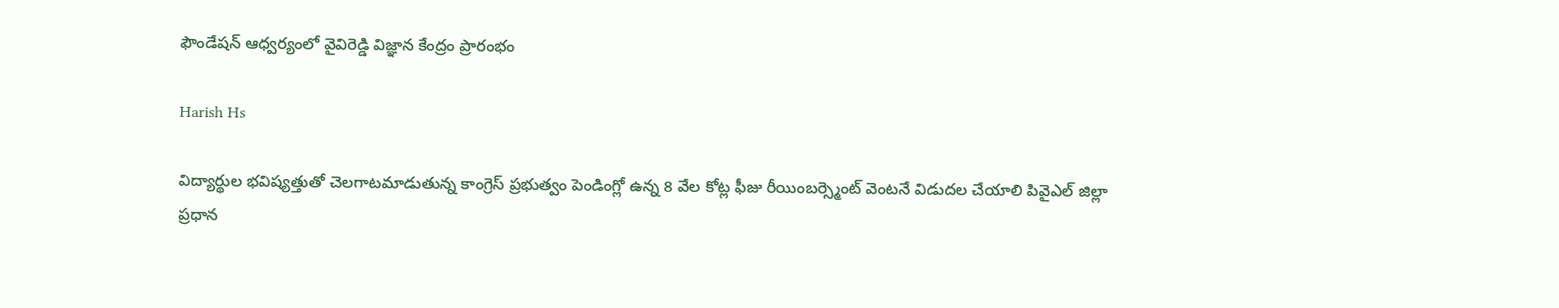ఫౌండేషన్ ఆధ్వర్యంలో వైవిరెడ్డి విజ్ఞాన కేంద్రం ప్రారంభం

Harish Hs

విద్యార్థుల భవిష్యత్తుతో చెలగాటమాడుతున్న కాంగ్రెస్ ప్రభుత్వం పెండింగ్లో ఉన్న 8 వేల కోట్ల ఫీజు రీయింబర్స్మెంట్ వెంటనే విడుదల చేయాలి పివైఎల్ జిల్లా ప్రధాన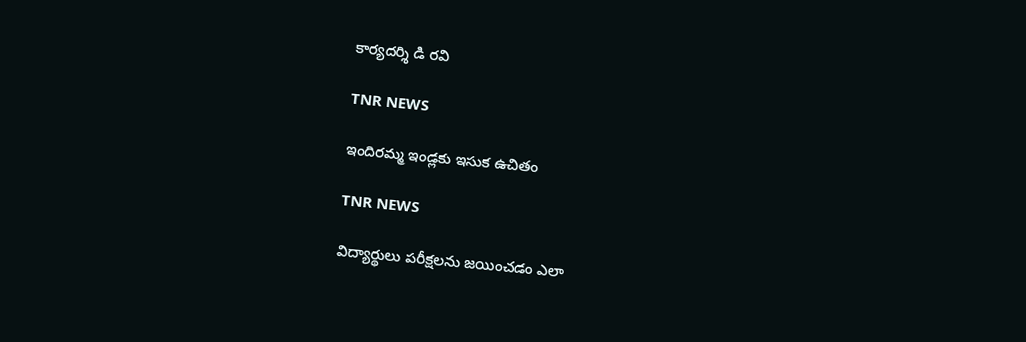కార్యదర్శి డి రవి

TNR NEWS

ఇందిరమ్మ ఇండ్లకు ఇసుక ఉచితం

TNR NEWS

విద్యార్థులు పరీక్షలను జయించడం ఎలా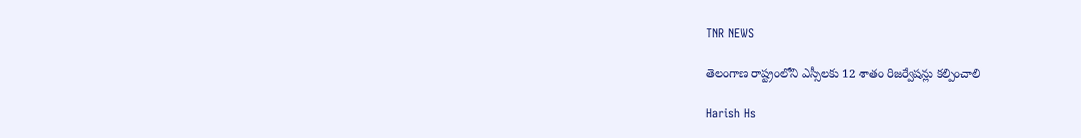TNR NEWS

తెలంగాణ రాష్ట్రంలోని ఎస్సీలకు 12 శాతం రిజర్వేషన్లు కల్పించాలి

Harish Hs